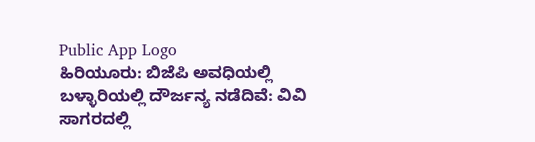Public App Logo
ಹಿರಿಯೂರು: ಬಿಜೆಪಿ ಅವಧಿಯಲ್ಲಿ ಬಳ್ಳಾರಿಯಲ್ಲಿ ದೌರ್ಜನ್ಯ ನಡೆದಿವೆ: ವಿವಿ ಸಾಗರದಲ್ಲಿ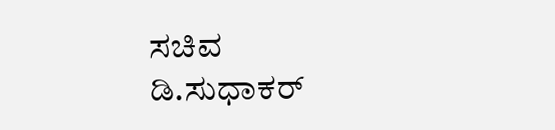ಸಚಿವ ಡಿ.ಸುಧಾಕರ್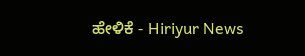ಹೇಳಿಕೆ - Hiriyur News